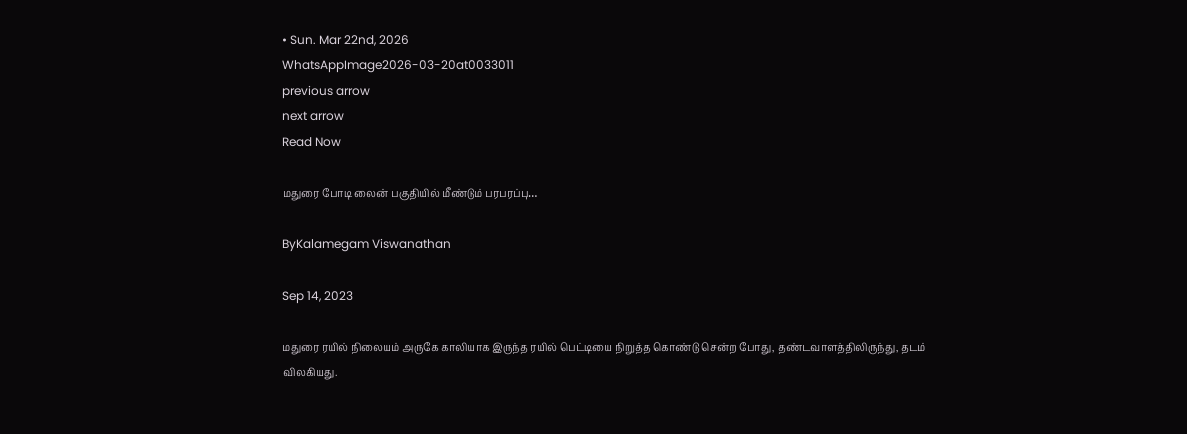• Sun. Mar 22nd, 2026
WhatsAppImage2026-03-20at0033011
previous arrow
next arrow
Read Now

மதுரை போடி லைன் பகுதியில் மீண்டும் பரபரப்பு…

ByKalamegam Viswanathan

Sep 14, 2023

மதுரை ரயில் நிலையம் அருகே காலியாக இருந்த ரயில் பெட்டியை நிறுத்த கொண்டு சென்ற போது, தண்டவாளத்திலிருந்து, தடம் விலகியது.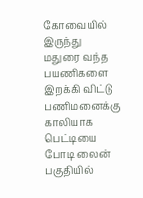கோவையில் இருந்து மதுரை வந்த பயணிகளை இறக்கி விட்டு பணிமனைக்கு
காலியாக பெட்டியை போடி லைன் பகுதியில்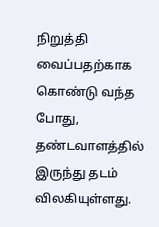நிறுத்தி வைப்பதற்காக கொண்டு வந்த போது, தண்டவாளத்தில் இருந்து தடம் விலகியுள்ளது.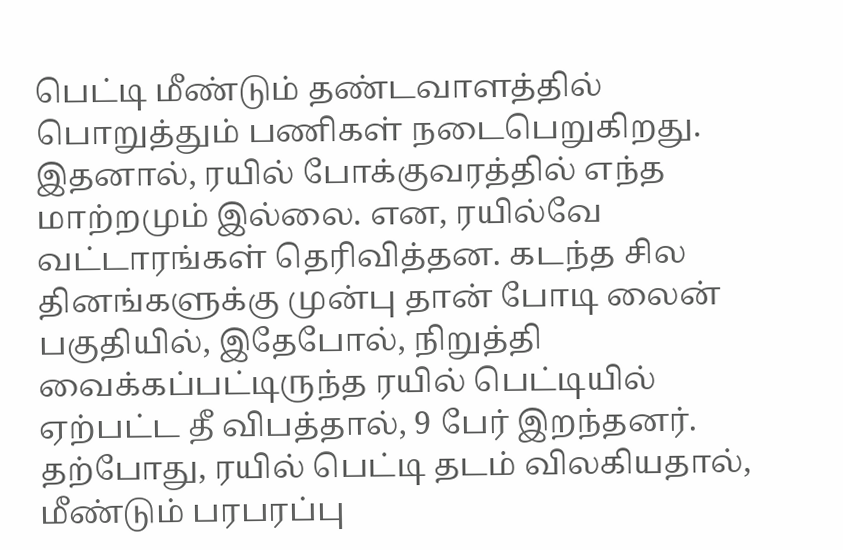பெட்டி மீண்டும் தண்டவாளத்தில் பொறுத்தும் பணிகள் நடைபெறுகிறது.
இதனால், ரயில் போக்குவரத்தில் எந்த மாற்றமும் இல்லை. என, ரயில்வே வட்டாரங்கள் தெரிவித்தன. கடந்த சில தினங்களுக்கு முன்பு தான் போடி லைன் பகுதியில், இதேபோல், நிறுத்தி வைக்கப்பட்டிருந்த ரயில் பெட்டியில் ஏற்பட்ட தீ விபத்தால், 9 பேர் இறந்தனர். தற்போது, ரயில் பெட்டி தடம் விலகியதால், மீண்டும் பரபரப்பு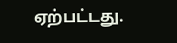ஏற்பட்டது.